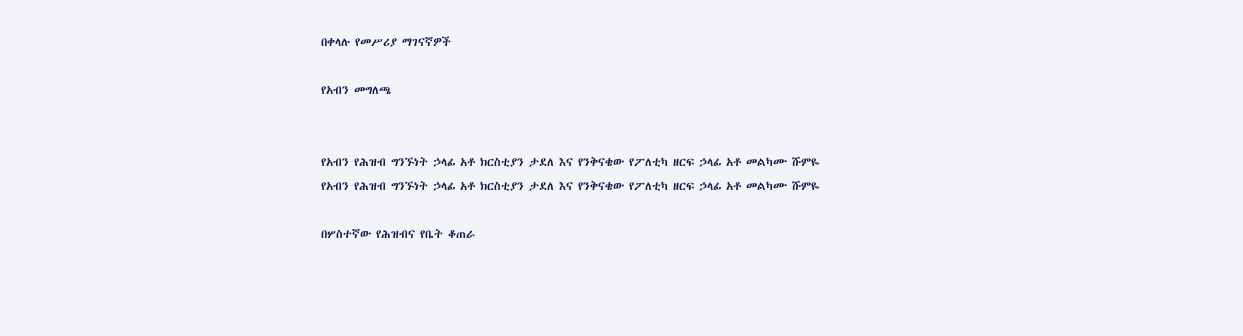በቀላሉ የመሥሪያ ማገናኛዎች

የአብን መግለጫ


የአብን የሕዝብ ግንኙነት ኃላፊ አቶ ክርስቲያን ታደለ እና የንቅናቄው የፖለቲካ ዘርፍ ኃላፊ አቶ መልካሙ ሹምዬ
የአብን የሕዝብ ግንኙነት ኃላፊ አቶ ክርስቲያን ታደለ እና የንቅናቄው የፖለቲካ ዘርፍ ኃላፊ አቶ መልካሙ ሹምዬ

በሦስተኛው የሕዝብና የቤት ቆጠራ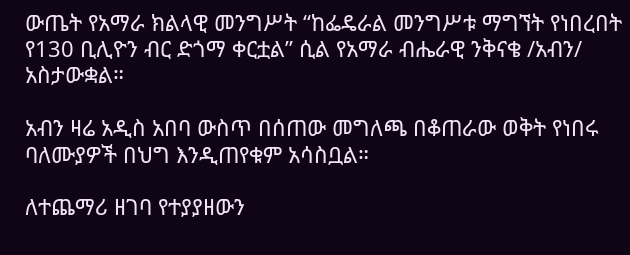ውጤት የአማራ ክልላዊ መንግሥት “ከፌዴራል መንግሥቱ ማግኘት የነበረበት የ130 ቢሊዮን ብር ድጎማ ቀርቷል” ሲል የአማራ ብሔራዊ ንቅናቄ /አብን/ አስታውቋል።

አብን ዛሬ አዲስ አበባ ውስጥ በሰጠው መግለጫ በቆጠራው ወቅት የነበሩ ባለሙያዎች በህግ እንዲጠየቁም አሳስቧል።

ለተጨማሪ ዘገባ የተያያዘውን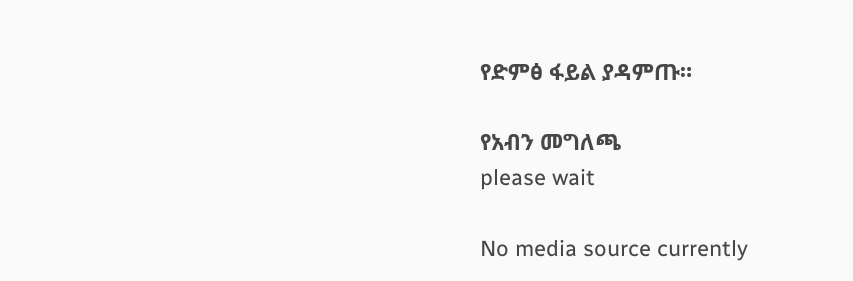የድምፅ ፋይል ያዳምጡ።

የአብን መግለጫ
please wait

No media source currently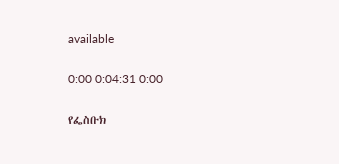available

0:00 0:04:31 0:00

የፌስቡክ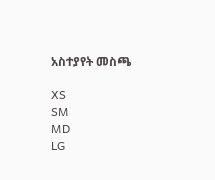አስተያየት መስጫ

XS
SM
MD
LG